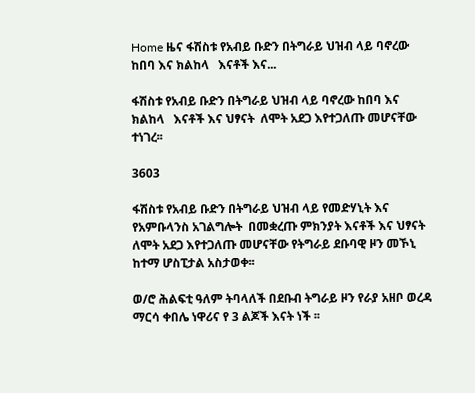Home ዜና ፋሽስቱ የአብይ ቡድን በትግራይ ህዝብ ላይ ባኖረው ከበባ እና ክልከላ   እናቶች እና...

ፋሽስቱ የአብይ ቡድን በትግራይ ህዝብ ላይ ባኖረው ከበባ እና ክልከላ   እናቶች እና ህፃናት  ለሞት አደጋ እየተጋለጡ መሆናቸው ተነገረ፡፡

3603

ፋሽስቱ የአብይ ቡድን በትግራይ ህዝብ ላይ የመድሃኒት እና የአምቡላንስ አገልግሎት  በመቋረጡ ምክንያት እናቶች እና ህፃናት  ለሞት አደጋ እየተጋለጡ መሆናቸው የትግራይ ደቡባዊ ዞን መኾኒ ከተማ ሆስፒታል አስታወቀ፡፡

ወ/ሮ ሕልፍቲ ዓለም ትባላለች በደቡብ ትግራይ ዞን የራያ አዘቦ ወረዳ ማርሳ ቀበሌ ነዋሪና የ 3 ልጆች እናት ነች ፡፡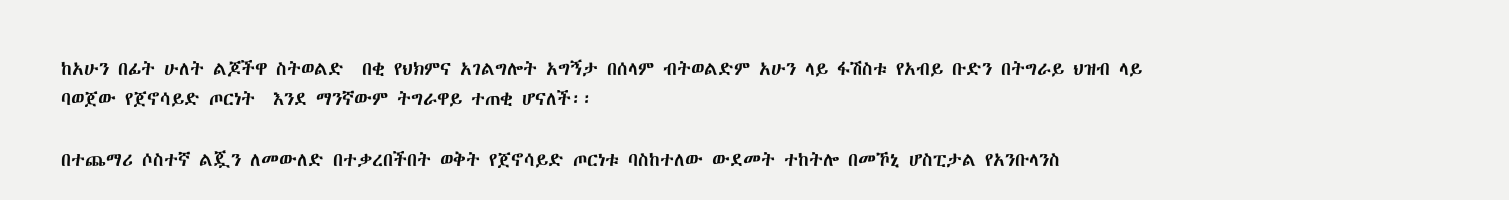ከአሁን በፊት ሁለት ልጆችዋ ስትወልድ  በቂ የህክምና አገልግሎት አግኝታ በሰላም ብትወልድም አሁን ላይ ፋሽስቱ የአብይ ቡድን በትግራይ ህዝብ ላይ ባወጀው የጀኖሳይድ ጦርነት  እንደ ማንኛውም ትግራዋይ ተጠቂ ሆናለች፡፡

በተጨማሪ ሶስተኛ ልጇን ለመውለድ በተቃረበችበት ወቅት የጀኖሳይድ ጦርነቱ ባስከተለው ውደመት ተከትሎ በመኾኒ ሆስፒታል የአንቡላንስ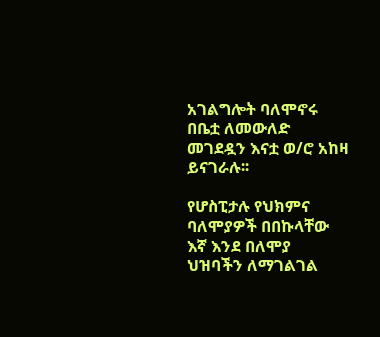አገልግሎት ባለሞኖሩ በቤቷ ለመውለድ  መገደዷን እናቷ ወ/ሮ አከዛ ይናገራሉ፡፡

የሆስፒታሉ የህክምና ባለሞያዎች በበኩላቸው እኛ እንደ በለሞያ ህዝባችን ለማገልገል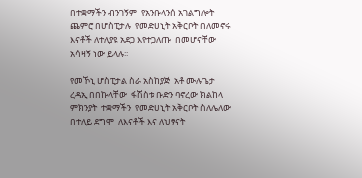በተቋማችን ብንገኝም  የአንቡላንሰ አገልግሎት ጨምሮ በሆስፒታሉ  የመድሀኒት አቅርቦት በለመኖሩ እናቶች ለተለያዩ አደጋ እየተጋለጡ  በመሆናቸው አሳዛኝ ነው ይላሉ፡፡

የመኾኒ ሆስፒታል ስራ አስከያጅ  አቶ ሙሉጌታ ረዳኢ በበኩላቸው  ፋሽስቱ ቡድን ባኖረው ክልከላ ምክንያት  ተቋማችን  የመድሀኒት አቅርቦት ስለሌለው  በተለይ ደግሞ  ለእናቶች እና ለህፃናት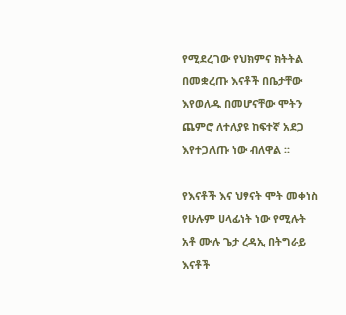የሚደረገው የህክምና ክትትል  በመቋረጡ እናቶች በቤታቸው እየወለዱ በመሆናቸው ሞትን ጨምሮ ለተለያዩ ከፍተኛ አደጋ እየተጋለጡ ነው ብለዋል ፡፡

የእናቶች እና ህፃናት ሞት መቀነስ የሁሉም ሀላፊነት ነው የሚሉት አቶ ሙሉ ጌታ ረዳኢ በትግራይ እናቶች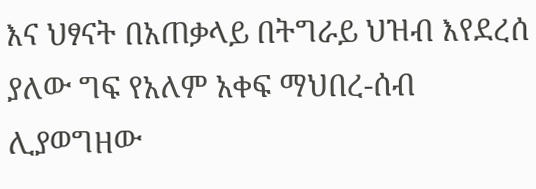እና ህፃናት በአጠቃላይ በትግራይ ህዝብ እየደረሰ ያለው ግፍ የአለም አቀፍ ማህበረ-ሰብ  ሊያወግዘው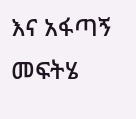እና አፋጣኝ መፍትሄ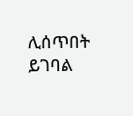ሊሰጥበት ይገባል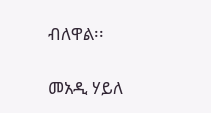ብለዋል፡፡

መአዲ ሃይለ